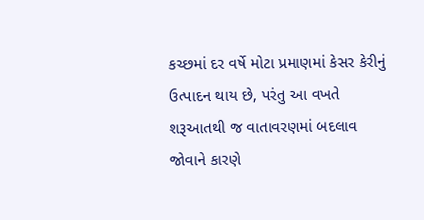કચ્છમાં દર વર્ષે મોટા પ્રમાણમાં કેસર કેરીનું ઉત્પાદન થાય છે, પરંતુ આ વખતે શરૂઆતથી જ વાતાવરણમાં બદલાવ જોવાને કારણે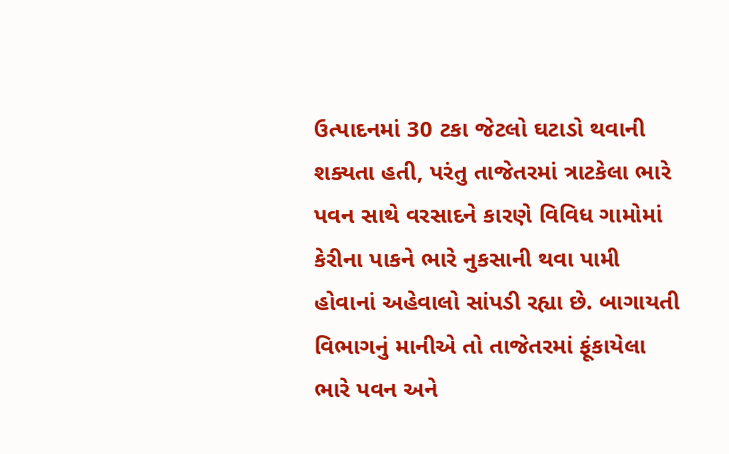ઉત્પાદનમાં 30 ટકા જેટલો ઘટાડો થવાની શક્યતા હતી, પરંતુ તાજેતરમાં ત્રાટકેલા ભારે પવન સાથે વરસાદને કારણે વિવિધ ગામોમાં કેરીના પાકને ભારે નુકસાની થવા પામી હોવાનાં અહેવાલો સાંપડી રહ્યા છે. બાગાયતી વિભાગનું માનીએ તો તાજેતરમાં ફૂંકાયેલા ભારે પવન અને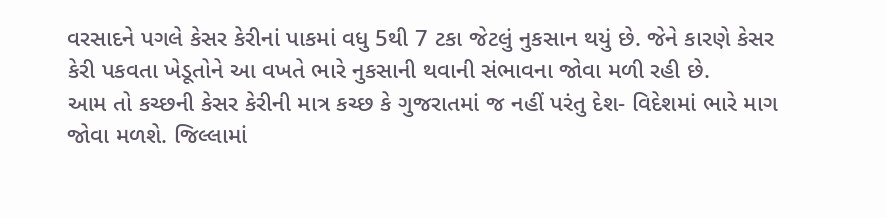વરસાદને પગલે કેસર કેરીનાં પાકમાં વધુ 5થી 7 ટકા જેટલું નુકસાન થયું છે. જેને કારણે કેસર કેરી પકવતા ખેડૂતોને આ વખતે ભારે નુકસાની થવાની સંભાવના જોવા મળી રહી છે.
આમ તો કચ્છની કેસર કેરીની માત્ર કચ્છ કે ગુજરાતમાં જ નહીં પરંતુ દેશ- વિદેશમાં ભારે માગ જોવા મળશે. જિલ્લામાં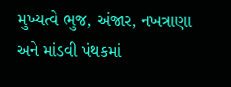મુખ્યત્વે ભુજ, અંજાર, નખત્રાણા અને માંડવી પંથકમાં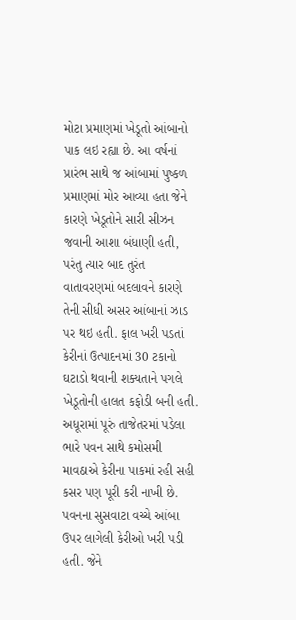મોટા પ્રમાણમાં ખેડૂતો આંબાનો પાક લઇ રહ્યા છે. આ વર્ષનાં પ્રારંભ સાથે જ આંબામાં પુષ્કળ પ્રમાણમાં મોર આવ્યા હતા જેને કારણે ખેડૂતોને સારી સીઝન જવાની આશા બંધાણી હતી, પરંતુ ત્યાર બાદ તુરંત વાતાવરણમાં બદલાવને કારણે તેની સીધી અસર આંબાનાં ઝાડ પર થઇ હતી. ફાલ ખરી પડતાં કેરીનાં ઉત્પાદનમાં 30 ટકાનો ઘટાડો થવાની શક્યતાને પગલે ખેડૂતોની હાલત કફોડી બની હતી. અધૂરામાં પૂરું તાજેતરમાં પડેલા ભારે પવન સાથે કમોસમી માવઠાએ કેરીના પાકમાં રહી સહી કસર પણ પૂરી કરી નાખી છે. પવનના સુસવાટા વચ્ચે આંબા ઉપર લાગેલી કેરીઓ ખરી પડી હતી. જેને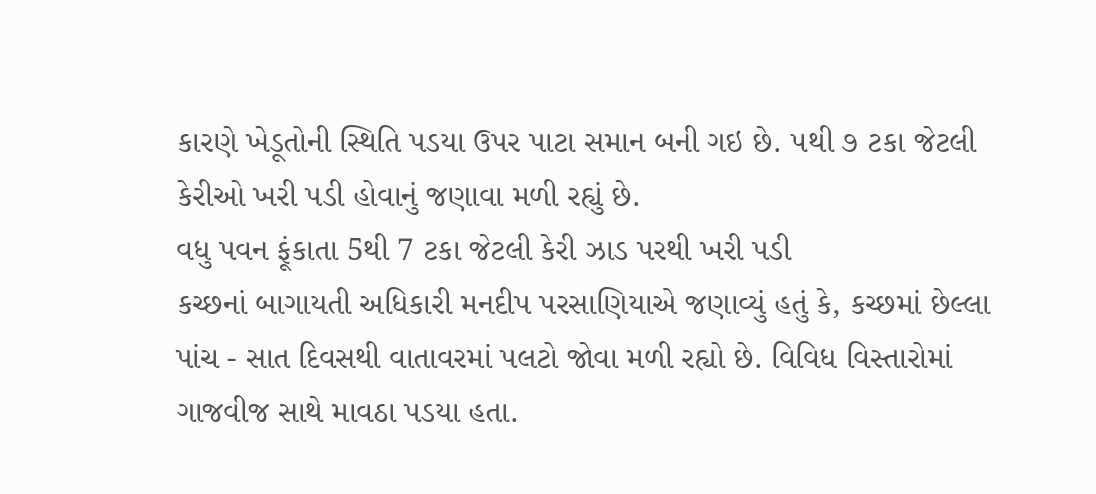કારણે ખેડૂતોની સ્થિતિ પડયા ઉપર પાટા સમાન બની ગઇ છે. ૫થી ૭ ટકા જેટલી કેરીઓ ખરી પડી હોવાનું જણાવા મળી રહ્યું છે.
વધુ પવન ફૂંકાતા 5થી 7 ટકા જેટલી કેરી ઝાડ પરથી ખરી પડી
કચ્છનાં બાગાયતી અધિકારી મનદીપ પરસાણિયાએ જણાવ્યું હતું કે, કચ્છમાં છેલ્લા પાંચ - સાત દિવસથી વાતાવરમાં પલટો જોવા મળી રહ્યો છે. વિવિધ વિસ્તારોમાં ગાજવીજ સાથે માવઠા પડયા હતા.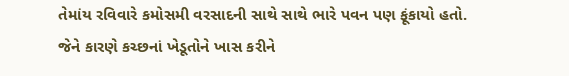તેમાંય રવિવારે કમોસમી વરસાદની સાથે સાથે ભારે પવન પણ ફૂંકાયો હતો. જેને કારણે કચ્છનાં ખેડૂતોને ખાસ કરીને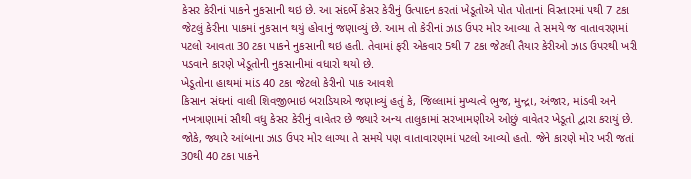કેસર કેરીનાં પાકને નુકસાની થઇ છે. આ સંદર્ભે કેસર કેરીનું ઉત્પાદન કરતાં ખેડૂતોએ પોત પોતાનાં વિસ્તારમાં ૫થી 7 ટકા જેટલું કેરીના પાકમાં નુકસાન થયું હોવાનું જણાવ્યું છે. આમ તો કેરીનાં ઝાડ ઉપર મોર આવ્યા તે સમયે જ વાતાવરણમાં પટલો આવતા 30 ટકા પાકને નુકસાની થઇ હતી. તેવામાં ફરી એકવાર 5થી 7 ટકા જેટલી તૈયાર કેરીઓ ઝાડ ઉપરથી ખરી પડવાને કારણે ખેડૂતોની નુકસાનીમાં વધારો થયો છે.
ખેડૂતોના હાથમાં માંડ 40 ટકા જેટલો કેરીનો પાક આવશે
કિસાન સંઘનાં વાલી શિવજીભાઇ બરાડિયાએ જણાવ્યું હતું કે, જિલ્લામાં મુખ્યત્વે ભુજ, મુન્દ્રા, અંજાર, માંડવી અને નખત્રાણામાં સૌથી વધુ કેસર કેરીનું વાવેતર છે જ્યારે અન્ય તાલુકામાં સરખામણીએ ઓછું વાવેતર ખેડૂતો દ્વારા કરાયું છે. જોકે, જ્યારે આંબાના ઝાડ ઉપર મોર લાગ્યા તે સમયે પણ વાતાવારણમાં પટલો આવ્યો હતો. જેને કારણે મોર ખરી જતાં 30થી 40 ટકા પાકને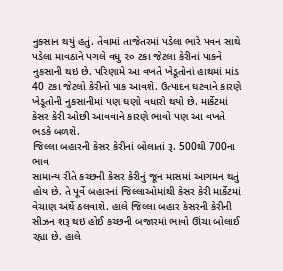નુક્સાન થયું હતું. તેવામાં તાજેતરમાં પડેલા ભારે પવન સાથે પડેલા માવઠાને પગલે વધુ ૨૦ ટકા જેટલા કેરીનાં પાકને નુકસાની થઇ છે. પરિણામે આ વખતે ખેડૂતોનાં હાથમાં માંડ 40 ટકા જેટલો કેરીનો પાક આવશે. ઉત્પાદન ઘટવાને કારણે ખેડૂતોની નુકસાનીમાં પણ ઘણો વધારો થયો છે. માર્કેટમાં કેસર કેરી ઓછી આવવાને કારણે ભાવો પણ આ વખતે ભડકે બળશે.
જિલ્લા બહારની કેસર કેરીનાં બોલાતાં રૂ. 500થી 700ના ભાવ
સામાન્ય રીતે કચ્છની કેસર કેરીનું જૂન માસમાં આગમન થતું હોય છે. તે પૂર્વે બહારનાં જિલ્લાઓમાંથી કેસર કેરી માર્કેટમાં વેચાણ અર્થે ઠલવાશે. હાલે જિલ્લા બહાર કેસરની કેરીની સીઝન શરૂ થઇ હોઈ કચ્છની બજારમાં ભાવો ઊંચા બોલાઈ રહ્યા છે. હાલે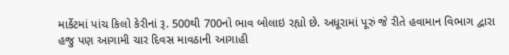માર્કેટમાં પાંચ કિલો કેરીનાં રૂ. 500થી 700નો ભાવ બોલાઇ રહ્યો છે. અધૂરામાં પૂરું જે રીતે હવામાન વિભાગ દ્વારા હજુ પણ આગામી ચાર દિવસ માવઠાની આગાહી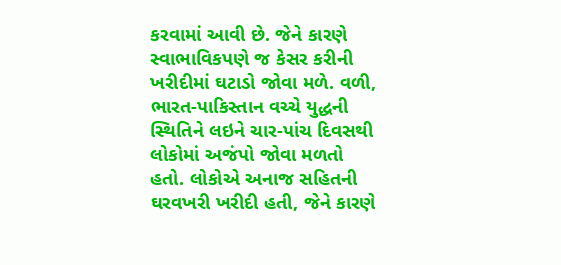કરવામાં આવી છે. જેને કારણે સ્વાભાવિકપણે જ કેસર કરીની ખરીદીમાં ઘટાડો જોવા મળે. વળી, ભારત-પાકિસ્તાન વચ્ચે યુદ્ધની સ્થિતિને લઇને ચાર-પાંચ દિવસથી લોકોમાં અજંપો જોવા મળતો હતો. લોકોએ અનાજ સહિતની ઘરવખરી ખરીદી હતી, જેને કારણે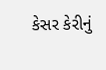કેસર કેરીનું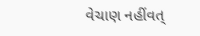વેચાણ નહીંવત્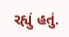રહ્યું હતું.